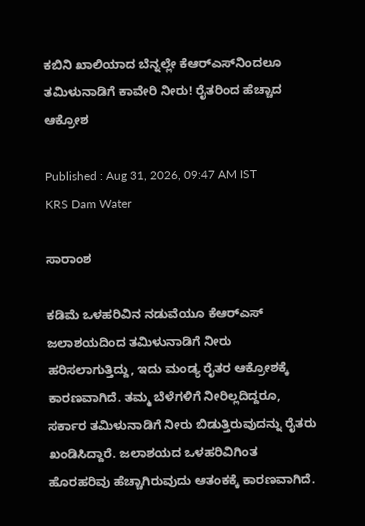ಕಬಿನಿ ಖಾಲಿಯಾದ ಬೆನ್ನಲ್ಲೇ ಕೆಆರ್‌ಎಸ್‌ನಿಂದಲೂ ತಮಿಳುನಾಡಿಗೆ ಕಾವೇರಿ ನೀರು! ರೈತರಿಂದ ಹೆಚ್ಚಾದ ಆಕ್ರೋಶ

Published : Aug 31, 2026, 09:47 AM IST
KRS Dam Water

ಸಾರಾಂಶ

ಕಡಿಮೆ ಒಳಹರಿವಿನ ನಡುವೆಯೂ ಕೆಆರ್‌ಎಸ್ ಜಲಾಶಯದಿಂದ ತಮಿಳುನಾಡಿಗೆ ನೀರು ಹರಿಸಲಾಗುತ್ತಿದ್ದು, ಇದು ಮಂಡ್ಯ ರೈತರ ಆಕ್ರೋಶಕ್ಕೆ ಕಾರಣವಾಗಿದೆ. ತಮ್ಮ ಬೆಳೆಗಳಿಗೆ ನೀರಿಲ್ಲದಿದ್ದರೂ, ಸರ್ಕಾರ ತಮಿಳುನಾಡಿಗೆ ನೀರು ಬಿಡುತ್ತಿರುವುದನ್ನು ರೈತರು ಖಂಡಿಸಿದ್ದಾರೆ. ಜಲಾಶಯದ ಒಳಹರಿವಿಗಿಂತ ಹೊರಹರಿವು ಹೆಚ್ಚಾಗಿರುವುದು ಆತಂಕಕ್ಕೆ ಕಾರಣವಾಗಿದೆ.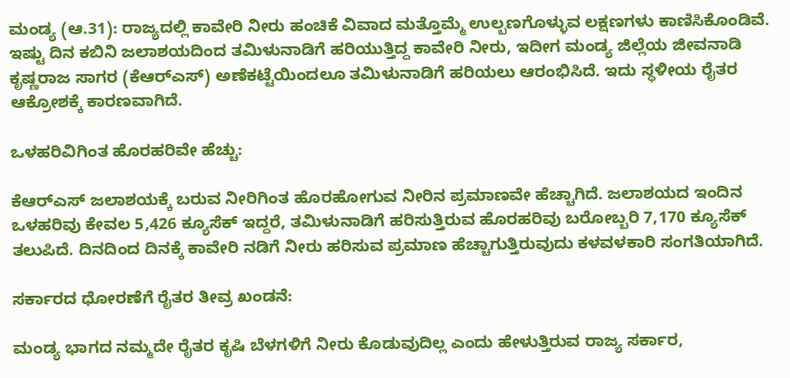ಮಂಡ್ಯ (ಆ.31): ರಾಜ್ಯದಲ್ಲಿ ಕಾವೇರಿ ನೀರು ಹಂಚಿಕೆ ವಿವಾದ ಮತ್ತೊಮ್ಮೆ ಉಲ್ಬಣಗೊಳ್ಳುವ ಲಕ್ಷಣಗಳು ಕಾಣಿಸಿಕೊಂಡಿವೆ. ಇಷ್ಟು ದಿನ ಕಬಿನಿ ಜಲಾಶಯದಿಂದ ತಮಿಳುನಾಡಿಗೆ ಹರಿಯುತ್ತಿದ್ದ ಕಾವೇರಿ ನೀರು, ಇದೀಗ ಮಂಡ್ಯ ಜಿಲ್ಲೆಯ ಜೀವನಾಡಿ ಕೃಷ್ಣರಾಜ ಸಾಗರ (ಕೆಆರ್‌ಎಸ್) ಅಣೆಕಟ್ಟೆಯಿಂದಲೂ ತಮಿಳುನಾಡಿಗೆ ಹರಿಯಲು ಆರಂಭಿಸಿದೆ. ಇದು ಸ್ಥಳೀಯ ರೈತರ ಆಕ್ರೋಶಕ್ಕೆ ಕಾರಣವಾಗಿದೆ.

ಒಳಹರಿವಿಗಿಂತ ಹೊರಹರಿವೇ ಹೆಚ್ಚು:

ಕೆಆರ್‌ಎಸ್ ಜಲಾಶಯಕ್ಕೆ ಬರುವ ನೀರಿಗಿಂತ ಹೊರಹೋಗುವ ನೀರಿನ ಪ್ರಮಾಣವೇ ಹೆಚ್ಚಾಗಿದೆ. ಜಲಾಶಯದ ಇಂದಿನ ಒಳಹರಿವು ಕೇವಲ 5,426 ಕ್ಯೂಸೆಕ್ ಇದ್ದರೆ, ತಮಿಳುನಾಡಿಗೆ ಹರಿಸುತ್ತಿರುವ ಹೊರಹರಿವು ಬರೋಬ್ಬರಿ 7,170 ಕ್ಯೂಸೆಕ್ ತಲುಪಿದೆ. ದಿನದಿಂದ ದಿನಕ್ಕೆ ಕಾವೇರಿ ನಡಿಗೆ ನೀರು ಹರಿಸುವ ಪ್ರಮಾಣ ಹೆಚ್ಚಾಗುತ್ತಿರುವುದು ಕಳವಳಕಾರಿ ಸಂಗತಿಯಾಗಿದೆ.

ಸರ್ಕಾರದ ಧೋರಣೆಗೆ ರೈತರ ತೀವ್ರ ಖಂಡನೆ:

ಮಂಡ್ಯ ಭಾಗದ ನಮ್ಮದೇ ರೈತರ ಕೃಷಿ ಬೆಳಗಳಿಗೆ ನೀರು ಕೊಡುವುದಿಲ್ಲ ಎಂದು ಹೇಳುತ್ತಿರುವ ರಾಜ್ಯ ಸರ್ಕಾರ,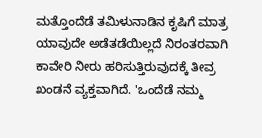ಮತ್ತೊಂದೆಡೆ ತಮಿಳುನಾಡಿನ ಕೃಷಿಗೆ ಮಾತ್ರ ಯಾವುದೇ ಅಡೆತಡೆಯಿಲ್ಲದೆ ನಿರಂತರವಾಗಿ ಕಾವೇರಿ ನೀರು ಹರಿಸುತ್ತಿರುವುದಕ್ಕೆ ತೀವ್ರ ಖಂಡನೆ ವ್ಯಕ್ತವಾಗಿದೆ. 'ಒಂದೆಡೆ ನಮ್ಮ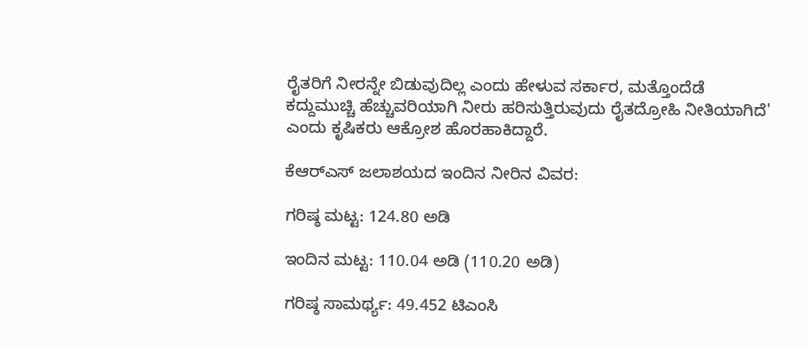ರೈತರಿಗೆ ನೀರನ್ನೇ ಬಿಡುವುದಿಲ್ಲ ಎಂದು ಹೇಳುವ ಸರ್ಕಾರ, ಮತ್ತೊಂದೆಡೆ ಕದ್ದುಮುಚ್ಚಿ ಹೆಚ್ಚುವರಿಯಾಗಿ ನೀರು ಹರಿಸುತ್ತಿರುವುದು ರೈತದ್ರೋಹಿ ನೀತಿಯಾಗಿದೆ' ಎಂದು ಕೃಷಿಕರು ಆಕ್ರೋಶ ಹೊರಹಾಕಿದ್ದಾರೆ.

ಕೆಆರ್‌ಎಸ್ ಜಲಾಶಯದ ಇಂದಿನ ನೀರಿನ ವಿವರ:

ಗರಿಷ್ಠ ಮಟ್ಟ: 124.80 ಅಡಿ

ಇಂದಿನ ಮಟ್ಟ: 110.04 ಅಡಿ (110.20 ಅಡಿ)

ಗರಿಷ್ಠ ಸಾಮರ್ಥ್ಯ: 49.452 ಟಿಎಂಸಿ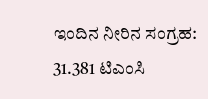ಇಂದಿನ ನೀರಿನ ಸಂಗ್ರಹ: 31.381 ಟಿಎಂಸಿ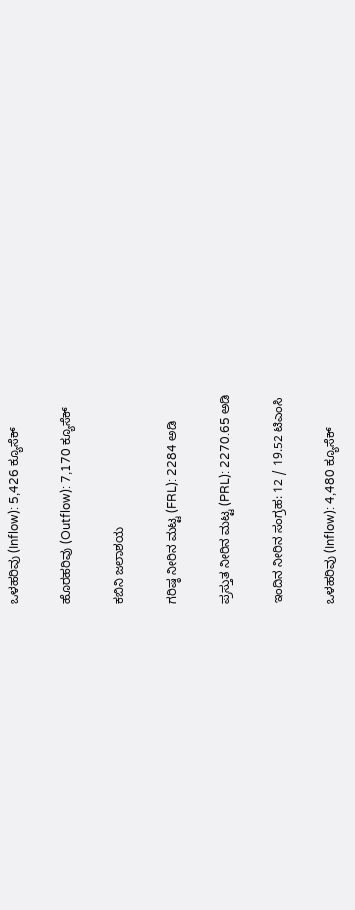ಒಳಹರಿವು (Inflow): 5,426 ಕ್ಯೂಸೆಕ್

ಹೊರಹರಿವು (Outflow): 7,170 ಕ್ಯೂಸೆಕ್

ಕಬಿನಿ ಜಲಾಶಯ

ಗರಿಷ್ಠ ನೀರಿನ ಮಟ್ಟ (FRL): 2284 ಅಡಿ

ಪ್ರಸ್ತುತ ನೀರಿನ ಮಟ್ಟ (PRL): 2270.65 ಅಡಿ

ಇಂದಿನ ನೀರಿನ ಸಂಗ್ರಹ: 12 / 19.52 ಟಿಎಂಸಿ

ಒಳಹರಿವು (Inflow): 4,480 ಕ್ಯೂಸೆಕ್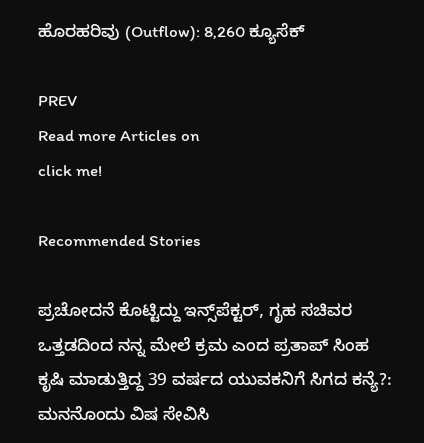ಹೊರಹರಿವು (Outflow): 8,260 ಕ್ಯೂಸೆಕ್

PREV
Read more Articles on
click me!

Recommended Stories

ಪ್ರಚೋದನೆ ಕೊಟ್ಟಿದ್ದು ಇನ್ಸ್‌ಪೆಕ್ಟರ್, ಗೃಹ ಸಚಿವರ ಒತ್ತಡದಿಂದ ನನ್ನ ಮೇಲೆ ಕ್ರಮ ಎಂದ ಪ್ರತಾಪ್ ಸಿಂಹ
ಕೃಷಿ ಮಾಡುತ್ತಿದ್ದ 39 ವರ್ಷದ ಯುವಕನಿಗೆ ಸಿಗದ ಕನ್ಯೆ?: ಮನನೊಂದು ವಿಷ ಸೇವಿಸಿ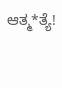ಆತ್ಮ*ತ್ಯೆ!